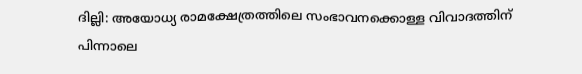ദില്ലി: അയോധ്യ രാമക്ഷേത്രത്തിലെ സംഭാവനക്കൊള്ള വിവാദത്തിന് പിന്നാലെ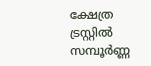ക്ഷേത്ര ട്രസ്റ്റിൽ സമ്പൂർണ്ണ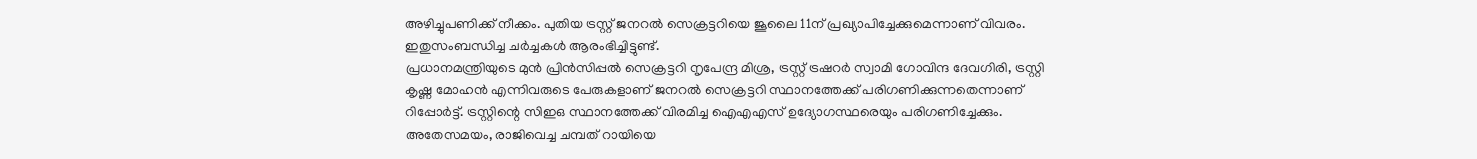അഴിച്ചുപണിക്ക് നീക്കം. പുതിയ ട്രസ്റ്റ് ജനറൽ സെക്രട്ടറിയെ ജൂലൈ 11ന് പ്രഖ്യാപിച്ചേക്കുമെന്നാണ് വിവരം. ഇതുസംബന്ധിച്ച ചർച്ചകൾ ആരംഭിച്ചിട്ടുണ്ട്.
പ്രധാനമന്ത്രിയുടെ മുൻ പ്രിൻസിപ്പൽ സെക്രട്ടറി നൃപേന്ദ്ര മിശ്ര, ട്രസ്റ്റ് ട്രഷറർ സ്വാമി ഗോവിന്ദ ദേവഗിരി, ട്രസ്റ്റി കൃഷ്ണ മോഹൻ എന്നിവരുടെ പേരുകളാണ് ജനറൽ സെക്രട്ടറി സ്ഥാനത്തേക്ക് പരിഗണിക്കുന്നതെന്നാണ് റിപ്പോർട്ട്. ട്രസ്റ്റിന്റെ സിഇഒ സ്ഥാനത്തേക്ക് വിരമിച്ച ഐഎഎസ് ഉദ്യോഗസ്ഥരെയും പരിഗണിച്ചേക്കും.
അതേസമയം, രാജിവെച്ച ചമ്പത് റായിയെ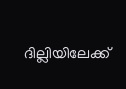ദില്ലിയിലേക്ക്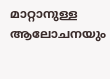മാറ്റാനുള്ള ആലോചനയും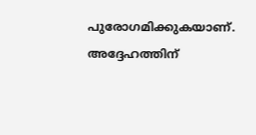പുരോഗമിക്കുകയാണ്. അദ്ദേഹത്തിന്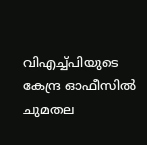വിഎച്ച്പിയുടെ കേന്ദ്ര ഓഫീസിൽ ചുമതല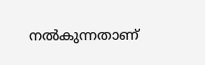നൽകുന്നതാണ്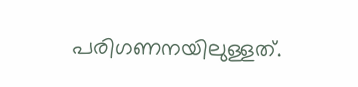പരിഗണനയിലുള്ളത്.